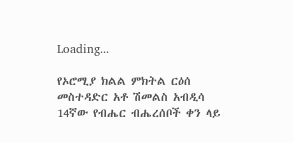Loading...

የኦሮሚያ ክልል ምክትል ርዕሰ መስተዳድር አቶ ሽመልስ አብዲሳ 14ኛው የብሔር ብሔረሰቦች ቀን ላይ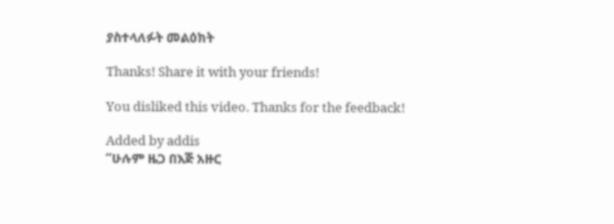ያስተላለፉት መልዕክት

Thanks! Share it with your friends!

You disliked this video. Thanks for the feedback!

Added by addis
“ሁሉም ዜጋ በእጅ አዙር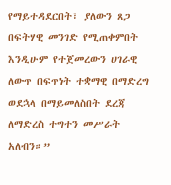የማይተዳደርበት፣ ያለውን ጸጋ በፍትሃዊ መንገድ የሚጠቀምበት እንዲሁም የተጀመረውን ሀገራዊ ለውጥ በፍጥነት ተቋማዊ በማድረግ ወደኋላ በማይመለስበት ደረጃ ለማድረስ ተግተን መሥራት አለብን።”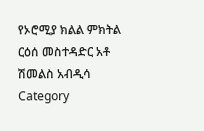የኦሮሚያ ክልል ምክትል ርዕሰ መስተዳድር አቶ ሽመልስ አብዲሳ
Category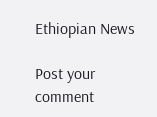Ethiopian News

Post your comment